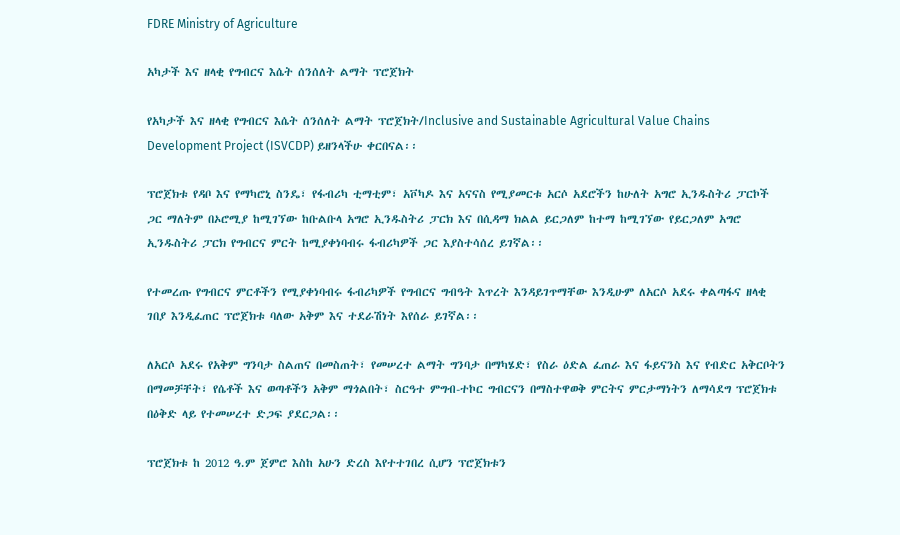FDRE Ministry of Agriculture

አካታች እና ዘላቂ የግብርና እሴት ሰንሰለት ልማት ፕሮጀክት

የአካታች እና ዘላቂ የግብርና እሴት ሰንሰለት ልማት ፕሮጀክት/Inclusive and Sustainable Agricultural Value Chains Development Project (ISVCDP) ይዘንላችሁ ቀርበናል፡፡

ፕሮጀክቱ የዳቦ እና የማካሮኒ ስንዴ፣ የፋብሪካ ቲማቲም፣ አቮካዶ እና አናናስ የሚያመርቱ አርሶ አደሮችን ከሁለት አግሮ ኢንዱስትሪ ፓርኮች ጋር ማለትም በኦሮሚያ ከሚገኘው ከቡልቡላ አግሮ ኢንዱስትሪ ፓርክ እና በሲዳማ ክልል ይርጋለም ከተማ ከሚገኘው የይርጋለም አግሮ ኢንዱስትሪ ፓርክ የግብርና ምርት ከሚያቀነባብሩ ፋብሪካዎች ጋር እያስተሳሰረ ይገኛል፡፡

የተመረጡ የግብርና ምርቶችን የሚያቀነባብሩ ፋብሪካዎች የግብርና ግብዓት እጥረት እንዳይገጥማቸው እንዲሁም ለአርሶ አደሩ ቀልጣፋና ዘላቂ ገበያ እንዲፈጠር ፕሮጀክቱ ባለው አቅም እና ተደራሽነት እየሰራ ይገኛል፡፡

ለአርሶ አደሩ የአቅም ግንባታ ስልጠና በመስጠት፣ የመሠረተ ልማት ግንባታ በማካሄድ፣ የስራ ዕድል ፈጠራ እና ፋይናንስ እና የብድር አቅርቦትን በማመቻቸት፣ የሴቶች እና ወጣቶችን አቅም ማጎልበት፣ ስርዓተ ምግብ-ተኮር ግብርናን በማስተዋወቅ ምርትና ምርታማነትን ለማሳደግ ፕሮጀክቱ በዕቅድ ላይ የተመሠረተ ድጋፍ ያደርጋል፡፡

ፕሮጀክቱ ከ 2012 ዓ.ም ጀምሮ እስከ አሁን ድረስ እየተተገበረ ሲሆን ፕሮጀክቱን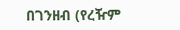በገንዘብ (የረዥም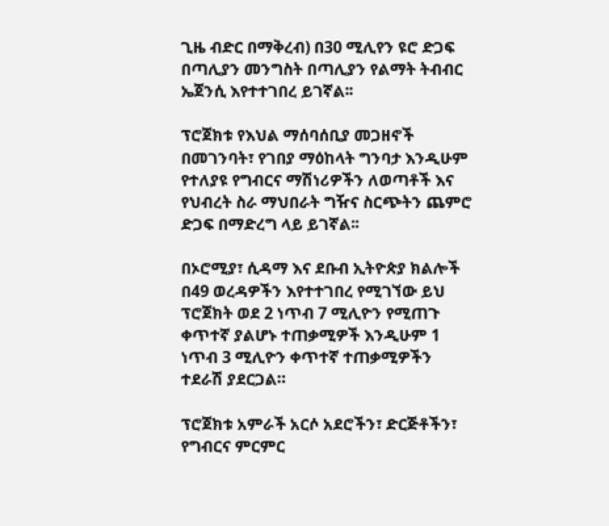ጊዜ ብድር በማቅረብ) በ30 ሚሊየን ዩሮ ድጋፍ በጣሊያን መንግስት በጣሊያን የልማት ትብብር ኤጀንሲ እየተተገበረ ይገኛል፡፡

ፕሮጀክቱ የእህል ማሰባሰቢያ መጋዘኖች በመገንባት፣ የገበያ ማዕከላት ግንባታ እንዲሁም የተለያዩ የግብርና ማሽነሪዎችን ለወጣቶች እና የህብረት ስራ ማህበራት ግዥና ስርጭትን ጨምሮ ድጋፍ በማድረግ ላይ ይገኛል፡፡

በኦሮሚያ፣ ሲዳማ እና ደቡብ ኢትዮጵያ ክልሎች በ49 ወረዳዎችን እየተተገበረ የሚገኘው ይህ ፕሮጀክት ወደ 2 ነጥብ 7 ሚሊዮን የሚጠጉ ቀጥተኛ ያልሆኑ ተጠቃሚዎች እንዲሁም 1 ነጥብ 3 ሚሊዮን ቀጥተኛ ተጠቃሚዎችን ተደራሽ ያደርጋል።

ፕሮጀክቱ አምራች አርሶ አደሮችን፣ ድርጅቶችን፣ የግብርና ምርምር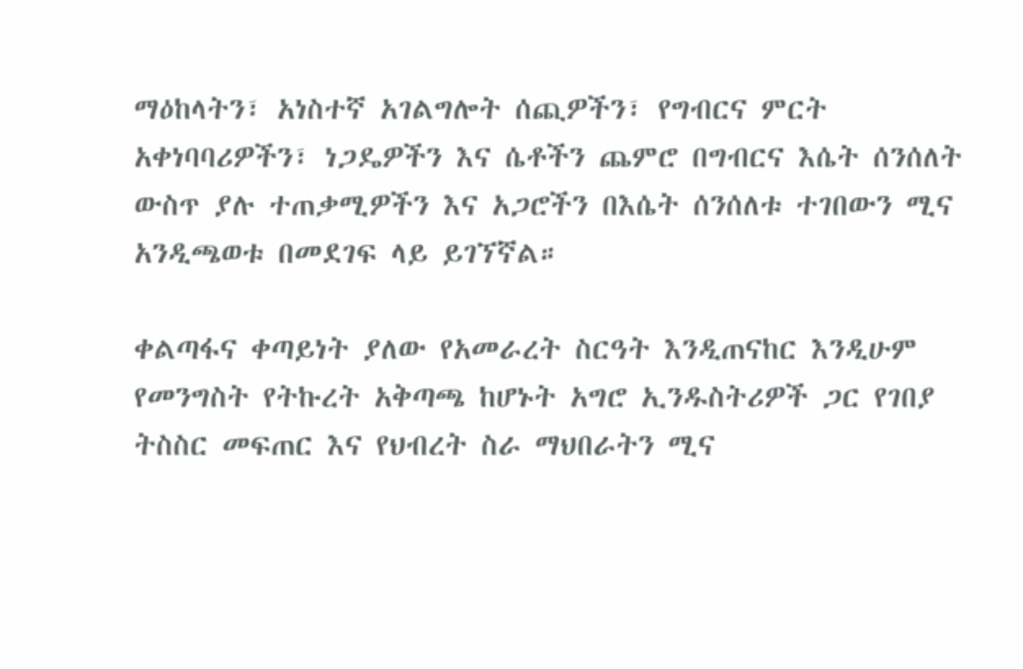ማዕከላትን፣ አነስተኛ አገልግሎት ሰጪዎችን፣ የግብርና ምርት አቀነባባሪዎችን፣ ነጋዴዎችን እና ሴቶችን ጨምሮ በግብርና እሴት ሰንሰለት ውስጥ ያሉ ተጠቃሚዎችን እና አጋሮችን በእሴት ሰንሰለቱ ተገበውን ሚና አንዲጫወቱ በመደገፍ ላይ ይገኘኛል።

ቀልጣፋና ቀጣይነት ያለው የአመራረት ስርዓት እንዲጠናከር እንዲሁም የመንግስት የትኩረት አቅጣጫ ከሆኑት አግሮ ኢንዱስትሪዎች ጋር የገበያ ትስስር መፍጠር እና የህብረት ስራ ማህበራትን ሚና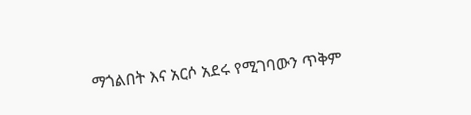ማጎልበት እና አርሶ አደሩ የሚገባውን ጥቅም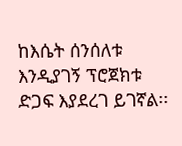ከእሴት ሰንሰለቱ እንዲያገኝ ፕሮጀክቱ ድጋፍ እያደረገ ይገኛል፡፡